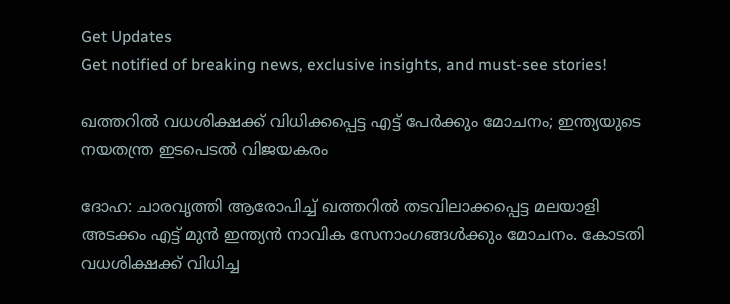Get Updates
Get notified of breaking news, exclusive insights, and must-see stories!

ഖത്തറില്‍ വധശിക്ഷക്ക് വിധിക്കപ്പെട്ട എട്ട് പേര്‍ക്കും മോചനം; ഇന്ത്യയുടെ നയതന്ത്ര ഇടപെടല്‍ വിജയകരം

ദോഹ: ചാരവൃത്തി ആരോപിച്ച് ഖത്തറില്‍ തടവിലാക്കപ്പെട്ട മലയാളി അടക്കം എട്ട് മുന്‍ ഇന്ത്യന്‍ നാവിക സേനാംഗങ്ങള്‍ക്കും മോചനം. കോടതി വധശിക്ഷക്ക് വിധിച്ച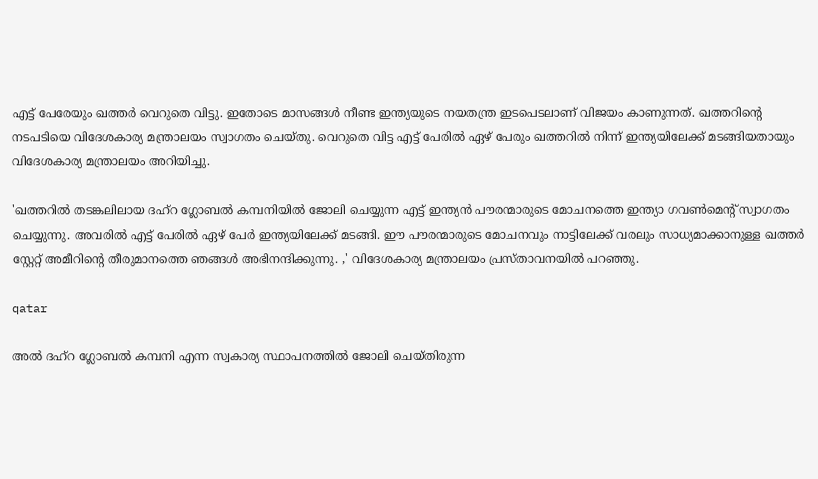എട്ട് പേരേയും ഖത്തര്‍ വെറുതെ വിട്ടു. ഇതോടെ മാസങ്ങള്‍ നീണ്ട ഇന്ത്യയുടെ നയതന്ത്ര ഇടപെടലാണ് വിജയം കാണുന്നത്. ഖത്തറിന്റെ നടപടിയെ വിദേശകാര്യ മന്ത്രാലയം സ്വാഗതം ചെയ്തു. വെറുതെ വിട്ട എട്ട് പേരില്‍ ഏഴ് പേരും ഖത്തറില്‍ നിന്ന് ഇന്ത്യയിലേക്ക് മടങ്ങിയതായും വിദേശകാര്യ മന്ത്രാലയം അറിയിച്ചു.

'ഖത്തറില്‍ തടങ്കലിലായ ദഹ്റ ഗ്ലോബല്‍ കമ്പനിയില്‍ ജോലി ചെയ്യുന്ന എട്ട് ഇന്ത്യന്‍ പൗരന്മാരുടെ മോചനത്തെ ഇന്ത്യാ ഗവണ്‍മെന്റ് സ്വാഗതം ചെയ്യുന്നു. അവരില്‍ എട്ട് പേരില്‍ ഏഴ് പേര്‍ ഇന്ത്യയിലേക്ക് മടങ്ങി. ഈ പൗരന്മാരുടെ മോചനവും നാട്ടിലേക്ക് വരലും സാധ്യമാക്കാനുള്ള ഖത്തര്‍ സ്റ്റേറ്റ് അമീറിന്റെ തീരുമാനത്തെ ഞങ്ങള്‍ അഭിനന്ദിക്കുന്നു. ,' വിദേശകാര്യ മന്ത്രാലയം പ്രസ്താവനയില്‍ പറഞ്ഞു.

qatar

അല്‍ ദഹ്റ ഗ്ലോബല്‍ കമ്പനി എന്ന സ്വകാര്യ സ്ഥാപനത്തില്‍ ജോലി ചെയ്തിരുന്ന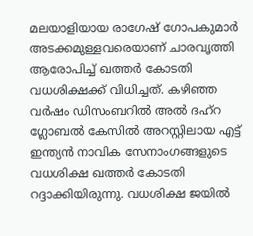മലയാളിയായ രാഗേഷ് ഗോപകുമാര്‍ അടക്കമുള്ളവരെയാണ് ചാരവൃത്തി ആരോപിച്ച് ഖത്തര്‍ കോടതി വധശിക്ഷക്ക് വിധിച്ചത്. കഴിഞ്ഞ വര്‍ഷം ഡിസംബറില്‍ അല്‍ ദഹ്റ ഗ്ലോബല്‍ കേസില്‍ അറസ്റ്റിലായ എട്ട് ഇന്ത്യന്‍ നാവിക സേനാംഗങ്ങളുടെ വധശിക്ഷ ഖത്തര്‍ കോടതി റദ്ദാക്കിയിരുന്നു. വധശിക്ഷ ജയില്‍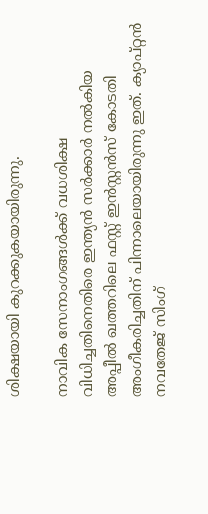ശിക്ഷയായി കുറക്കുകയായിരുന്നു.

നാവിക സേനാംഗങ്ങള്‍ക്ക് വധശിക്ഷ വിധിച്ചതിനെതിരെ ഇന്ത്യന്‍ സര്‍ക്കാര്‍ നല്‍കിയ അപ്പീല്‍ ഖത്തറിലെ ഫസ്റ്റ് ഇന്‍സ്റ്റന്‍സ് കോടതി അംഗീകരിച്ചതിന് പിന്നാലെയായിരുന്നു ഇത്. ക്യാപ്റ്റന്‍ നവതേജ് സിംഗ്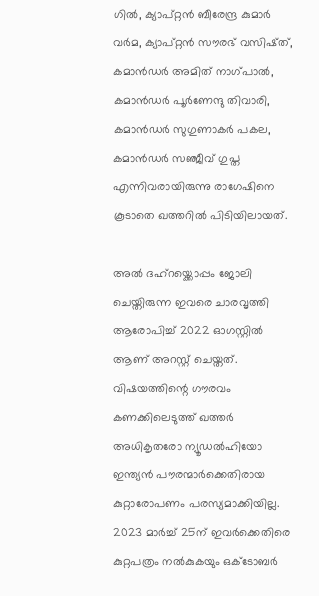ഗില്‍, ക്യാപ്റ്റന്‍ ബീരേന്ദ്ര കുമാര്‍ വര്‍മ, ക്യാപ്റ്റന്‍ സൗരഭ് വസിഷ്ത്, കമാന്‍ഡര്‍ അമിത് നാഗ്പാല്‍, കമാന്‍ഡര്‍ പൂര്‍ണേന്ദു തിവാരി, കമാന്‍ഡര്‍ സുഗുണാകര്‍ പകല, കമാന്‍ഡര്‍ സഞ്ജീവ് ഗുപ്ത എന്നിവരായിരുന്നു രാഗേഷിനെ കൂടാതെ ഖത്തറില്‍ പിടിയിലായത്.

അല്‍ ദഹ്റയ്ക്കൊപ്പം ജോലി ചെയ്തിരുന്ന ഇവരെ ചാരവൃത്തി ആരോപിച്ച് 2022 ഓഗസ്റ്റില്‍ ആണ് അറസ്റ്റ് ചെയ്തത്. വിഷയത്തിന്റെ ഗൗരവം കണക്കിലെടുത്ത് ഖത്തര്‍ അധികൃതരോ ന്യൂഡല്‍ഹിയോ ഇന്ത്യന്‍ പൗരന്മാര്‍ക്കെതിരായ കുറ്റാരോപണം പരസ്യമാക്കിയില്ല. 2023 മാര്‍ച്ച് 25ന് ഇവര്‍ക്കെതിരെ കുറ്റപത്രം നല്‍കുകയും ഒക്ടോബര്‍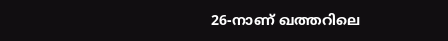26-നാണ് ഖത്തറിലെ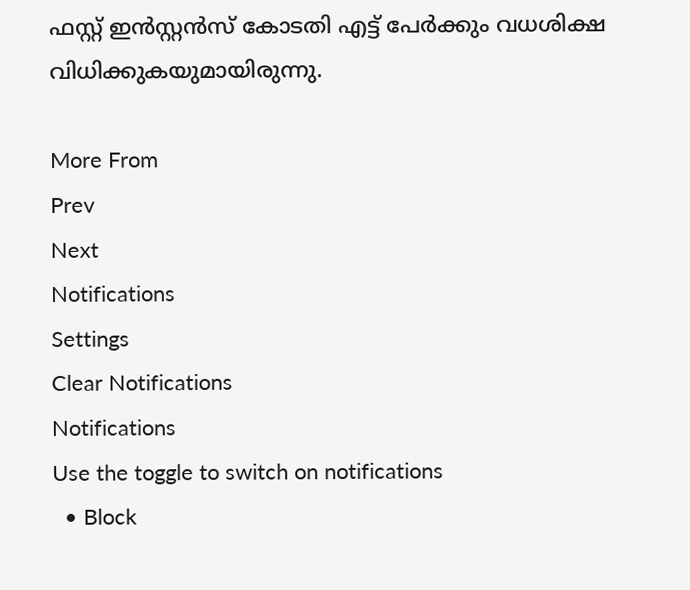ഫസ്റ്റ് ഇന്‍സ്റ്റന്‍സ് കോടതി എട്ട് പേര്‍ക്കും വധശിക്ഷ വിധിക്കുകയുമായിരുന്നു.

More From
Prev
Next
Notifications
Settings
Clear Notifications
Notifications
Use the toggle to switch on notifications
  • Block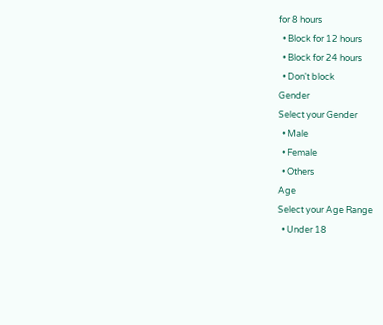for 8 hours
  • Block for 12 hours
  • Block for 24 hours
  • Don't block
Gender
Select your Gender
  • Male
  • Female
  • Others
Age
Select your Age Range
  • Under 18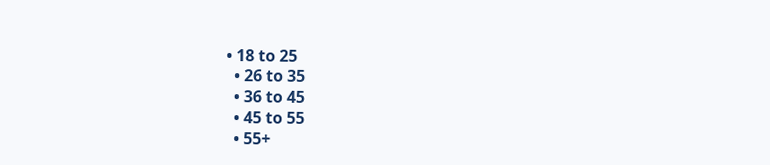• 18 to 25
  • 26 to 35
  • 36 to 45
  • 45 to 55
  • 55+